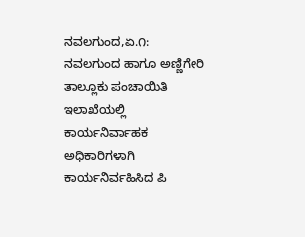ನವಲಗುಂದ,ಏ.೧: ನವಲಗುಂದ ಹಾಗೂ ಅಣ್ಣಿಗೇರಿ ತಾಲ್ಲೂಕು ಪಂಚಾಯಿತಿ ಇಲಾಖೆಯಲ್ಲಿ ಕಾರ್ಯನಿರ್ವಾಹಕ ಅಧಿಕಾರಿಗಳಾಗಿ ಕಾರ್ಯನಿರ್ವಹಿಸಿದ ಪಿ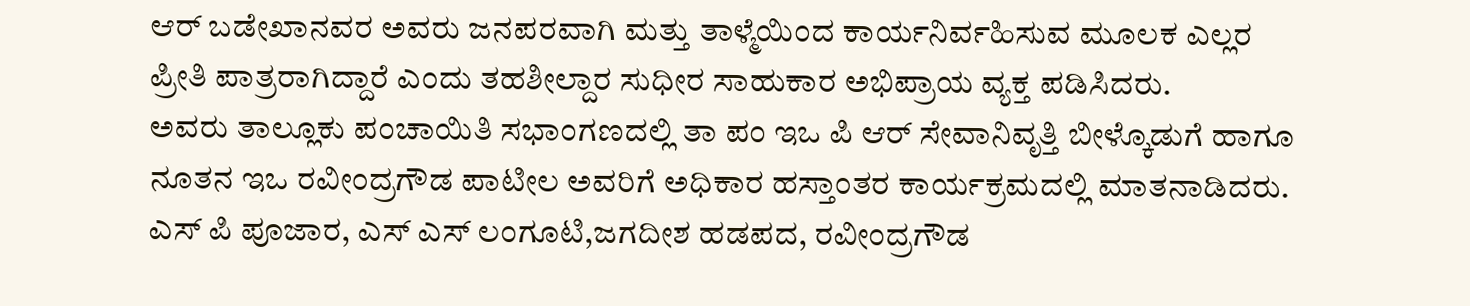ಆರ್ ಬಡೇಖಾನವರ ಅವರು ಜನಪರವಾಗಿ ಮತ್ತು ತಾಳ್ಮೆಯಿಂದ ಕಾರ್ಯನಿರ್ವಹಿಸುವ ಮೂಲಕ ಎಲ್ಲರ ಪ್ರೀತಿ ಪಾತ್ರರಾಗಿದ್ದಾರೆ ಎಂದು ತಹಶೀಲ್ದಾರ ಸುಧೀರ ಸಾಹುಕಾರ ಅಭಿಪ್ರಾಯ ವ್ಯಕ್ತ ಪಡಿಸಿದರು.
ಅವರು ತಾಲ್ಲೂಕು ಪಂಚಾಯಿತಿ ಸಭಾಂಗಣದಲ್ಲಿ ತಾ ಪಂ ಇಒ ಪಿ ಆರ್ ಸೇವಾನಿವೃತ್ತಿ ಬೀಳ್ಕೊಡುಗೆ ಹಾಗೂ ನೂತನ ಇಒ ರವೀಂದ್ರಗೌಡ ಪಾಟೀಲ ಅವರಿಗೆ ಅಧಿಕಾರ ಹಸ್ತಾಂತರ ಕಾರ್ಯಕ್ರಮದಲ್ಲಿ ಮಾತನಾಡಿದರು.
ಎಸ್ ಪಿ ಪೂಜಾರ, ಎಸ್ ಎಸ್ ಲಂಗೂಟಿ,ಜಗದೀಶ ಹಡಪದ, ರವೀಂದ್ರಗೌಡ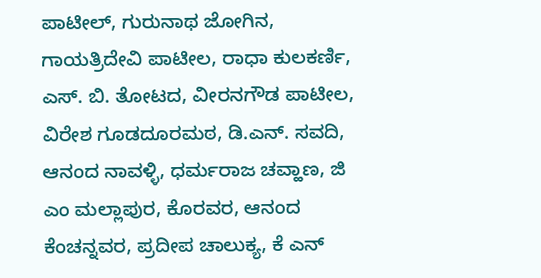ಪಾಟೀಲ್, ಗುರುನಾಥ ಜೋಗಿನ, ಗಾಯತ್ರಿದೇವಿ ಪಾಟೀಲ, ರಾಧಾ ಕುಲಕರ್ಣಿ, ಎಸ್. ಬಿ. ತೋಟದ, ವೀರನಗೌಡ ಪಾಟೀಲ, ವಿರೇಶ ಗೂಡದೂರಮಠ, ಡಿ.ಎನ್. ಸವದಿ, ಆನಂದ ನಾವಳ್ಳಿ, ಧರ್ಮರಾಜ ಚವ್ಹಾಣ, ಜಿ ಎಂ ಮಲ್ಲಾಪುರ, ಕೊರವರ, ಆನಂದ ಕೆಂಚನ್ನವರ, ಪ್ರದೀಪ ಚಾಲುಕ್ಯ, ಕೆ ಎನ್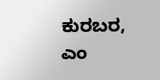ಕುರಬರ, ಎಂ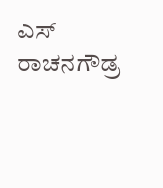ಎಸ್ ರಾಚನಗೌಡ್ರ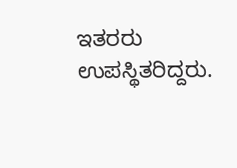ಇತರರು ಉಪಸ್ಥಿತರಿದ್ದರು.